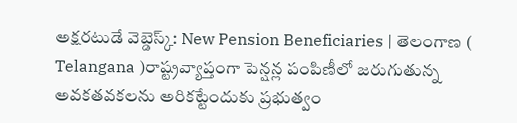అక్షరటుడే వెబ్డెస్క్: New Pension Beneficiaries | తెలంగాణ ( Telangana )రాష్ట్రవ్యాప్తంగా పెన్షన్ల పంపిణీలో జరుగుతున్న అవకతవకలను అరికట్టేందుకు ప్రభుత్వం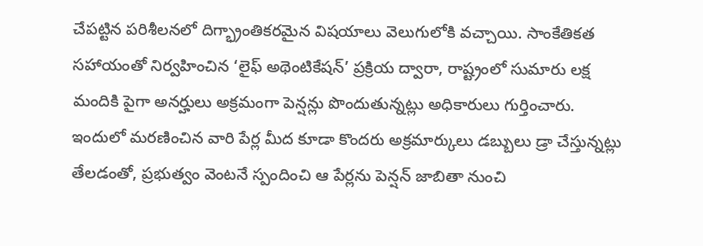చేపట్టిన పరిశీలనలో దిగ్భ్రాంతికరమైన విషయాలు వెలుగులోకి వచ్చాయి. సాంకేతికత సహాయంతో నిర్వహించిన ‘లైఫ్ అథెంటికేషన్’ ప్రక్రియ ద్వారా, రాష్ట్రంలో సుమారు లక్ష మందికి పైగా అనర్హులు అక్రమంగా పెన్షన్లు పొందుతున్నట్లు అధికారులు గుర్తించారు. ఇందులో మరణించిన వారి పేర్ల మీద కూడా కొందరు అక్రమార్కులు డబ్బులు డ్రా చేస్తున్నట్లు తేలడంతో, ప్రభుత్వం వెంటనే స్పందించి ఆ పేర్లను పెన్షన్ జాబితా నుంచి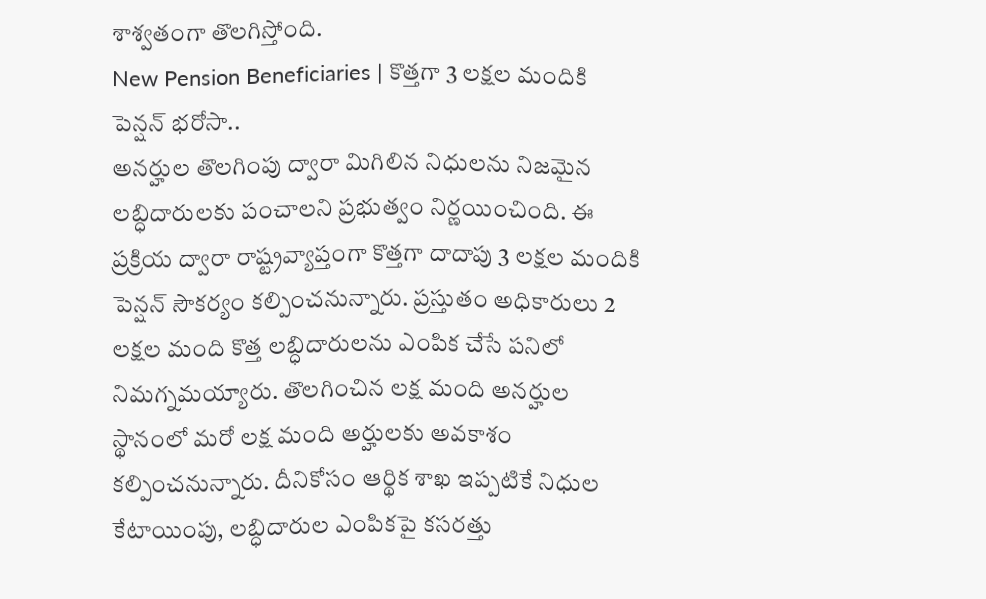శాశ్వతంగా తొలగిస్తోంది.
New Pension Beneficiaries | కొత్తగా 3 లక్షల మందికి పెన్షన్ భరోసా..
అనర్హుల తొలగింపు ద్వారా మిగిలిన నిధులను నిజమైన లబ్ధిదారులకు పంచాలని ప్రభుత్వం నిర్ణయించింది. ఈ ప్రక్రియ ద్వారా రాష్ట్రవ్యాప్తంగా కొత్తగా దాదాపు 3 లక్షల మందికి పెన్షన్ సౌకర్యం కల్పించనున్నారు. ప్రస్తుతం అధికారులు 2 లక్షల మంది కొత్త లబ్ధిదారులను ఎంపిక చేసే పనిలో నిమగ్నమయ్యారు. తొలగించిన లక్ష మంది అనర్హుల స్థానంలో మరో లక్ష మంది అర్హులకు అవకాశం కల్పించనున్నారు. దీనికోసం ఆర్థిక శాఖ ఇప్పటికే నిధుల కేటాయింపు, లబ్ధిదారుల ఎంపికపై కసరత్తు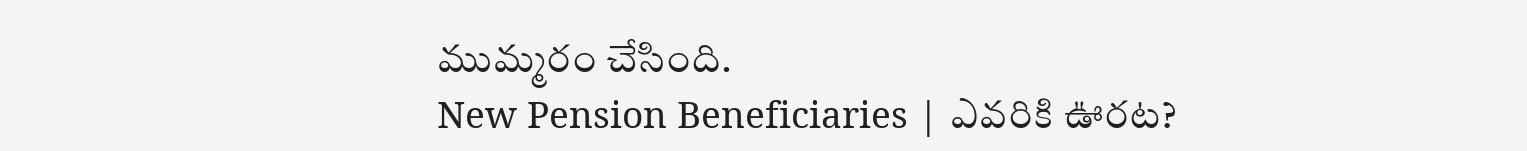ముమ్మరం చేసింది.
New Pension Beneficiaries | ఎవరికి ఊరట?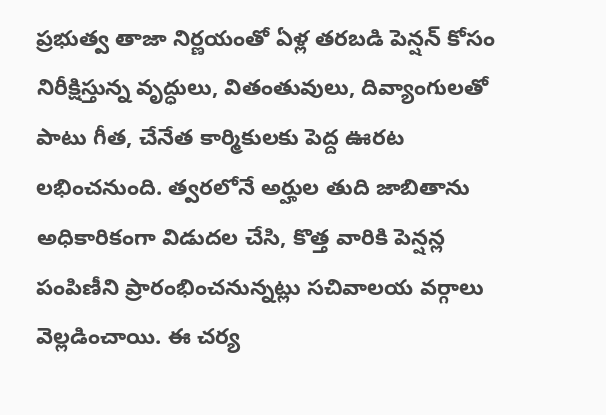ప్రభుత్వ తాజా నిర్ణయంతో ఏళ్ల తరబడి పెన్షన్ కోసం నిరీక్షిస్తున్న వృద్ధులు, వితంతువులు, దివ్యాంగులతో పాటు గీత, చేనేత కార్మికులకు పెద్ద ఊరట లభించనుంది. త్వరలోనే అర్హుల తుది జాబితాను అధికారికంగా విడుదల చేసి, కొత్త వారికి పెన్షన్ల పంపిణీని ప్రారంభించనున్నట్లు సచివాలయ వర్గాలు వెల్లడించాయి. ఈ చర్య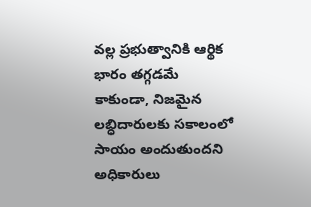వల్ల ప్రభుత్వానికి ఆర్థిక భారం తగ్గడమే కాకుండా, నిజమైన లబ్ధిదారులకు సకాలంలో సాయం అందుతుందని అధికారులు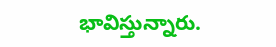భావిస్తున్నారు.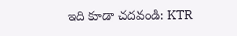ఇది కూడా చదవండి: KTR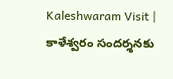Kaleshwaram Visit | కాళేశ్వరం సందర్శనకు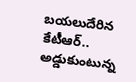బయలుదేరిన కేటీఆర్.. అడ్డుకుంటున్న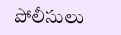పోలీసులు